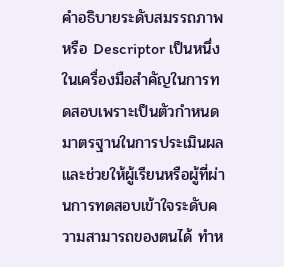คำอธิบายระดับสมรรถภาพหรือ Descriptor เป็นหนึ่งในเครื่องมือสำคัญในการทดสอบเพราะเป็นตัวกำหนดมาตรฐานในการประเมินผลและช่วยให้ผู้เรียนหรือผู้ที่ผ่านการทดสอบเข้าใจระดับความสามารถของตนได้ ทำห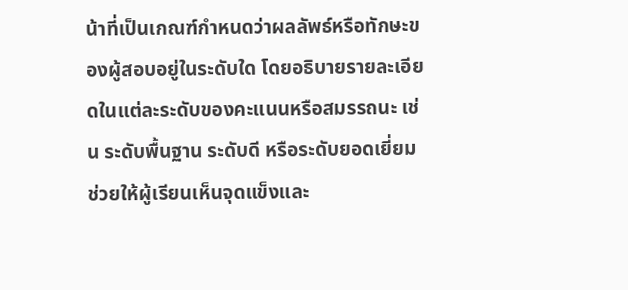น้าที่เป็นเกณฑ์กำหนดว่าผลลัพธ์หรือทักษะของผู้สอบอยู่ในระดับใด โดยอธิบายรายละเอียดในแต่ละระดับของคะแนนหรือสมรรถนะ เช่น ระดับพื้นฐาน ระดับดี หรือระดับยอดเยี่ยม ช่วยให้ผู้เรียนเห็นจุดแข็งและ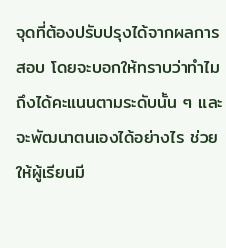จุดที่ต้องปรับปรุงได้จากผลการสอบ โดยจะบอกให้ทราบว่าทำไมถึงได้คะแนนตามระดับนั้น ๆ และจะพัฒนาตนเองได้อย่างไร ช่วยให้ผู้เรียนมี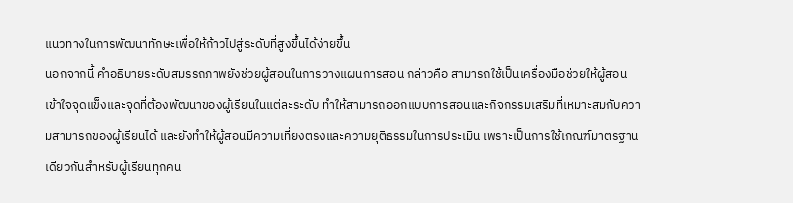แนวทางในการพัฒนาทักษะเพื่อให้ก้าวไปสู่ระดับที่สูงขึ้นได้ง่ายขึ้น
นอกจากนี้ คำอธิบายระดับสมรรถภาพยังช่วยผู้สอนในการวางแผนการสอน กล่าวคือ สามารถใช้เป็นเครื่องมือช่วยให้ผู้สอนเข้าใจจุดแข็งและจุดที่ต้องพัฒนาของผู้เรียนในแต่ละระดับ ทำให้สามารถออกแบบการสอนและกิจกรรมเสริมที่เหมาะสมกับความสามารถของผู้เรียนได้ และยังทำให้ผู้สอนมีความเที่ยงตรงและความยุติธรรมในการประเมิน เพราะเป็นการใช้เกณฑ์มาตรฐานเดียวกันสำหรับผู้เรียนทุกคน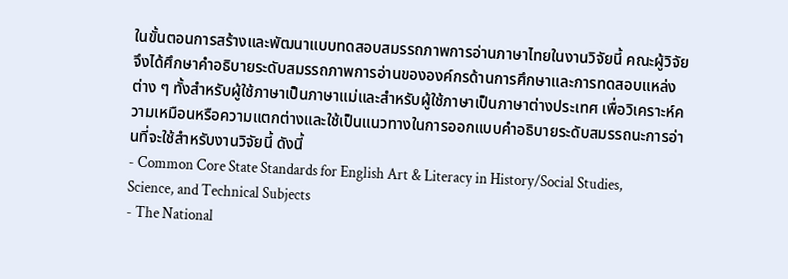ในขั้นตอนการสร้างและพัฒนาแบบทดสอบสมรรถภาพการอ่านภาษาไทยในงานวิจัยนี้ คณะผู้วิจัยจึงได้ศึกษาคำอธิบายระดับสมรรถภาพการอ่านขององค์กรด้านการศึกษาและการทดสอบแหล่งต่าง ๆ ทั้งสำหรับผู้ใช้ภาษาเป็นภาษาแม่และสำหรับผู้ใช้ภาษาเป็นภาษาต่างประเทศ เพื่อวิเคราะห์ความเหมือนหรือความแตกต่างและใช้เป็นแนวทางในการออกแบบคำอธิบายระดับสมรรถนะการอ่านที่จะใช้สำหรับงานวิจัยนี้ ดังนี้
- Common Core State Standards for English Art & Literacy in History/Social Studies, Science, and Technical Subjects
- The National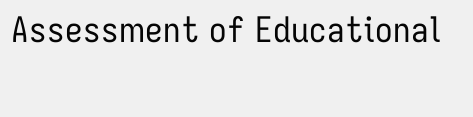Assessment of Educational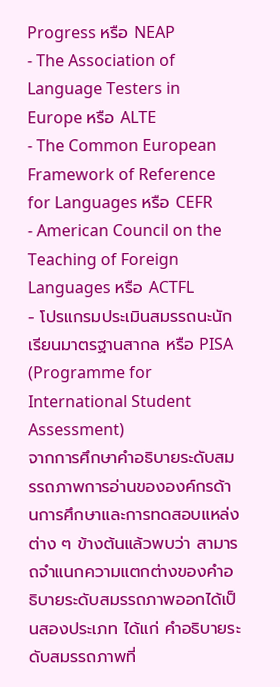Progress หรือ NEAP
- The Association of Language Testers in Europe หรือ ALTE
- The Common European Framework of Reference for Languages หรือ CEFR
- American Council on the Teaching of Foreign Languages หรือ ACTFL
- โปรแกรมประเมินสมรรถนะนักเรียนมาตรฐานสากล หรือ PISA (Programme for International Student Assessment)
จากการศึกษาคำอธิบายระดับสมรรถภาพการอ่านขององค์กรด้านการศึกษาและการทดสอบแหล่งต่าง ๆ ข้างต้นแล้วพบว่า สามารถจำแนกความแตกต่างของคำอธิบายระดับสมรรถภาพออกได้เป็นสองประเภท ได้แก่ คำอธิบายระดับสมรรถภาพที่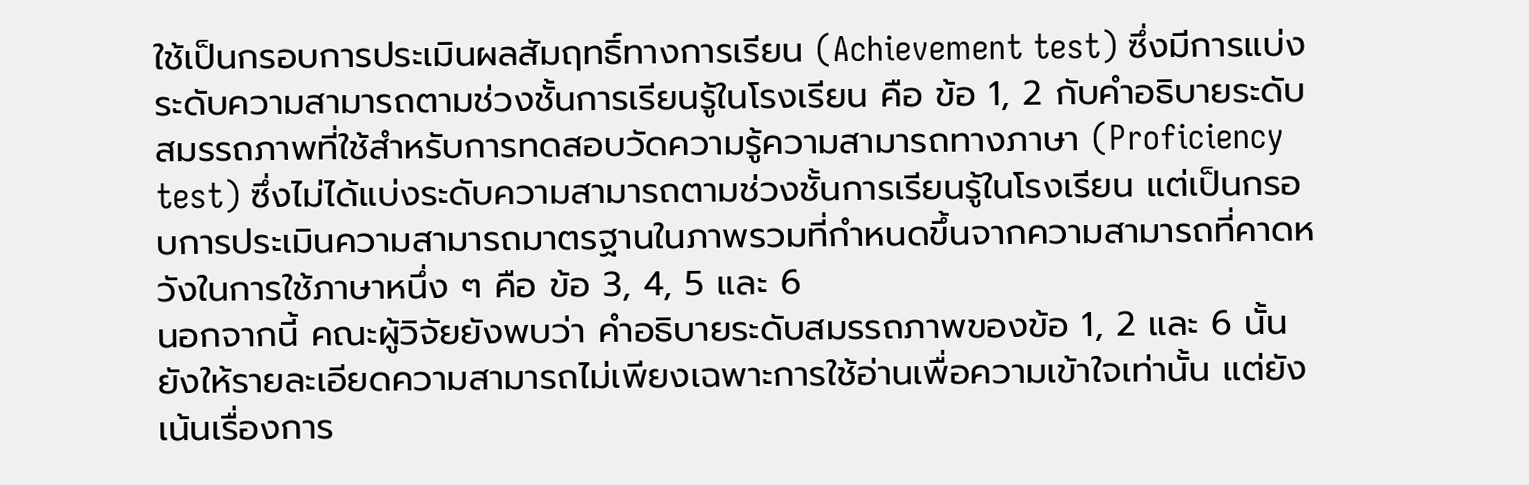ใช้เป็นกรอบการประเมินผลสัมฤทธิ์ทางการเรียน (Achievement test) ซึ่งมีการแบ่งระดับความสามารถตามช่วงชั้นการเรียนรู้ในโรงเรียน คือ ข้อ 1, 2 กับคำอธิบายระดับสมรรถภาพที่ใช้สำหรับการทดสอบวัดความรู้ความสามารถทางภาษา (Proficiency test) ซึ่งไม่ได้แบ่งระดับความสามารถตามช่วงชั้นการเรียนรู้ในโรงเรียน แต่เป็นกรอบการประเมินความสามารถมาตรฐานในภาพรวมที่กำหนดขึ้นจากความสามารถที่คาดหวังในการใช้ภาษาหนึ่ง ๆ คือ ข้อ 3, 4, 5 และ 6
นอกจากนี้ คณะผู้วิจัยยังพบว่า คำอธิบายระดับสมรรถภาพของข้อ 1, 2 และ 6 นั้น ยังให้รายละเอียดความสามารถไม่เพียงเฉพาะการใช้อ่านเพื่อความเข้าใจเท่านั้น แต่ยังเน้นเรื่องการ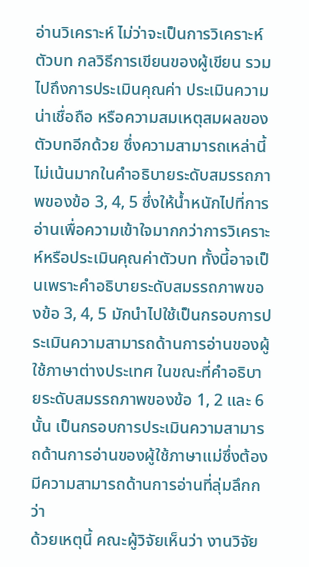อ่านวิเคราะห์ ไม่ว่าจะเป็นการวิเคราะห์ตัวบท กลวิธีการเขียนของผู้เขียน รวมไปถึงการประเมินคุณค่า ประเมินความน่าเชื่อถือ หรือความสมเหตุสมผลของตัวบทอีกด้วย ซึ่งความสามารถเหล่านี้ ไม่เน้นมากในคำอธิบายระดับสมรรถภาพของข้อ 3, 4, 5 ซึ่งให้น้ำหนักไปที่การอ่านเพื่อความเข้าใจมากกว่าการวิเคราะห์หรือประเมินคุณค่าตัวบท ทั้งนี้อาจเป็นเพราะคำอธิบายระดับสมรรถภาพของข้อ 3, 4, 5 มักนำไปใช้เป็นกรอบการประเมินความสามารถด้านการอ่านของผู้ใช้ภาษาต่างประเทศ ในขณะที่คำอธิบายระดับสมรรถภาพของข้อ 1, 2 และ 6 นั้น เป็นกรอบการประเมินความสามารถด้านการอ่านของผู้ใช้ภาษาแม่ซึ่งต้องมีความสามารถด้านการอ่านที่ลุ่มลึกกว่า
ด้วยเหตุนี้ คณะผู้วิจัยเห็นว่า งานวิจัย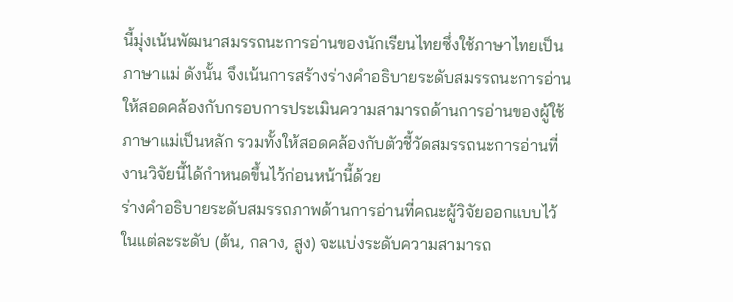นี้มุ่งเน้นพัฒนาสมรรถนะการอ่านของนักเรียนไทยซึ่งใช้ภาษาไทยเป็นภาษาแม่ ดังนั้น จึงเน้นการสร้างร่างคำอธิบายระดับสมรรถนะการอ่านให้สอดคล้องกับกรอบการประเมินความสามารถด้านการอ่านของผู้ใช้ภาษาแม่เป็นหลัก รวมทั้งให้สอดคล้องกับตัวชี้วัดสมรรถนะการอ่านที่งานวิจัยนี้ได้กำหนดขึ้นไว้ก่อนหน้านี้ด้วย
ร่างคำอธิบายระดับสมรรถภาพด้านการอ่านที่คณะผู้วิจัยออกแบบไว้ในแต่ละระดับ (ต้น, กลาง, สูง) จะแบ่งระดับความสามารถ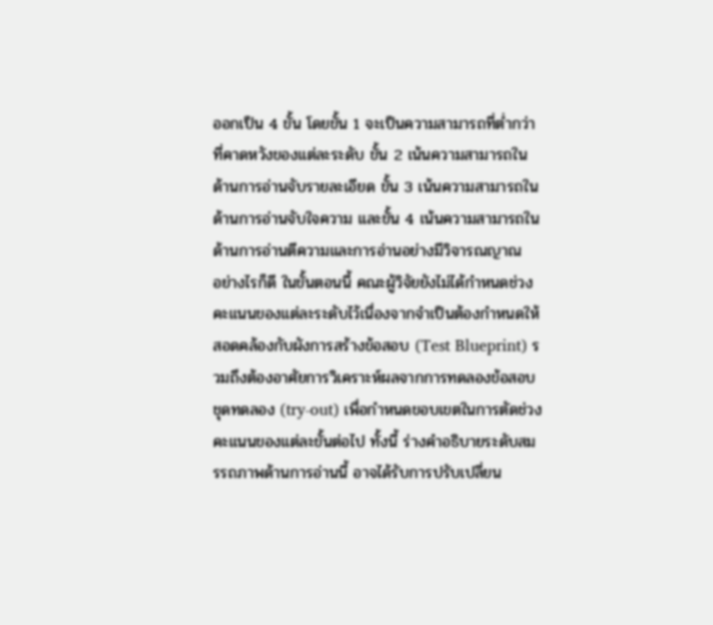ออกเป็น 4 ขั้น โดยขั้น 1 จะเป็นความสามารถที่ต่ำกว่าที่คาดหวังของแต่ละระดับ ขั้น 2 เน้นความสามารถในด้านการอ่านจับรายละเอียด ขั้น 3 เน้นความสามารถในด้านการอ่านจับใจความ และขั้น 4 เน้นความสามารถในด้านการอ่านตีความและการอ่านอย่างมีวิจารณญาณ
อย่างไรก็ดี ในขั้นตอนนี้ คณะผู้วิจัยยังไม่ได้กำหนดช่วงคะแนนของแต่ละระดับไว้เนื่องจากจำเป็นต้องกำหนดให้สอดคล้องกับผังการสร้างข้อสอบ (Test Blueprint) รวมถึงต้องอาศัยการวิเคราะห์ผลจากการทดลองข้อสอบชุดทดลอง (try-out) เพื่อกำหนดขอบเขตในการตัดช่วงคะแนนของแต่ละขั้นต่อไป ทั้งนี้ ร่างคำอธิบายระดับสมรรถภาพด้านการอ่านนี้ อาจได้รับการปรับเปลี่ยน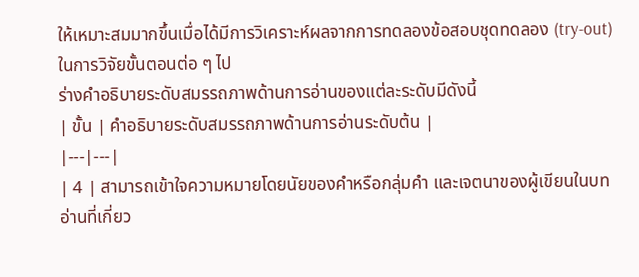ให้เหมาะสมมากขึ้นเมื่อได้มีการวิเคราะห์ผลจากการทดลองข้อสอบชุดทดลอง (try-out) ในการวิจัยขั้นตอนต่อ ๆ ไป
ร่างคำอธิบายระดับสมรรถภาพด้านการอ่านของแต่ละระดับมีดังนี้
| ขั้น | คำอธิบายระดับสมรรถภาพด้านการอ่านระดับต้น |
|---|---|
| 4 | สามารถเข้าใจความหมายโดยนัยของคำหรือกลุ่มคำ และเจตนาของผู้เขียนในบทอ่านที่เกี่ยว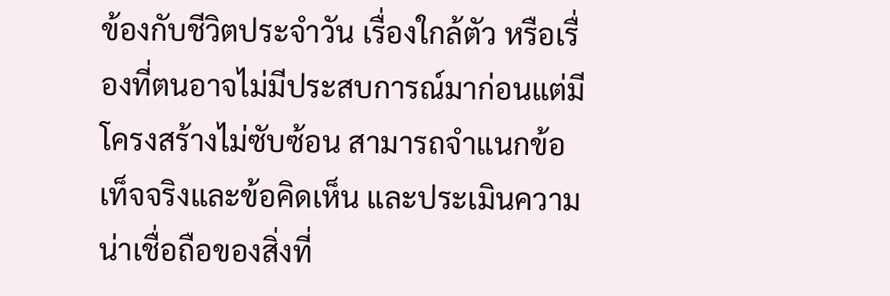ข้องกับชีวิตประจำวัน เรื่องใกล้ตัว หรือเรื่องที่ตนอาจไม่มีประสบการณ์มาก่อนแต่มีโครงสร้างไม่ซับซ้อน สามารถจำแนกข้อเท็จจริงและข้อคิดเห็น และประเมินความน่าเชื่อถือของสิ่งที่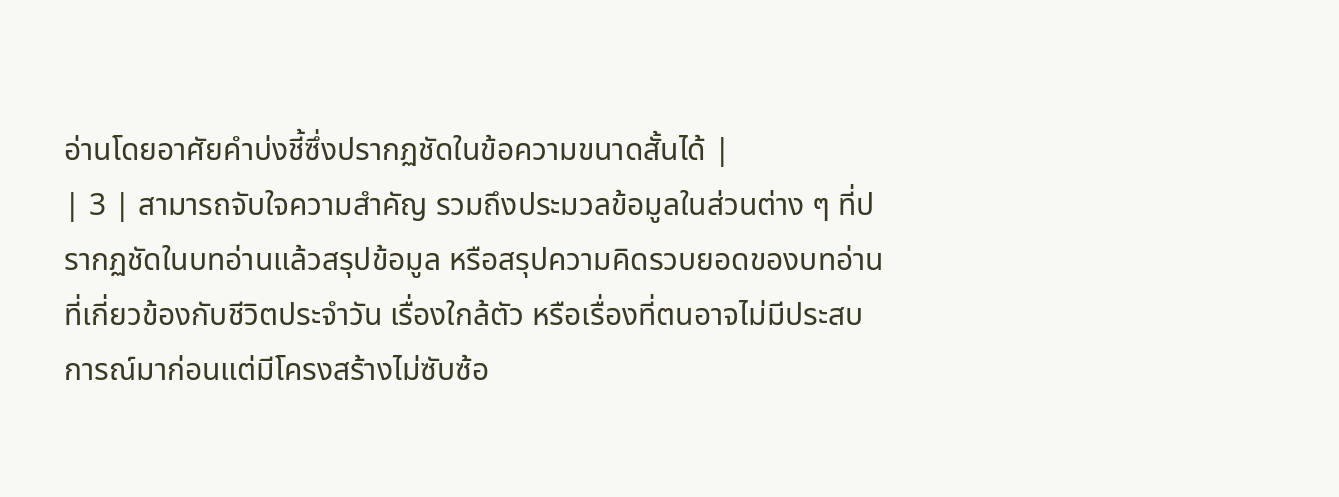อ่านโดยอาศัยคำบ่งชี้ซึ่งปรากฏชัดในข้อความขนาดสั้นได้ |
| 3 | สามารถจับใจความสำคัญ รวมถึงประมวลข้อมูลในส่วนต่าง ๆ ที่ปรากฏชัดในบทอ่านแล้วสรุปข้อมูล หรือสรุปความคิดรวบยอดของบทอ่านที่เกี่ยวข้องกับชีวิตประจำวัน เรื่องใกล้ตัว หรือเรื่องที่ตนอาจไม่มีประสบการณ์มาก่อนแต่มีโครงสร้างไม่ซับซ้อ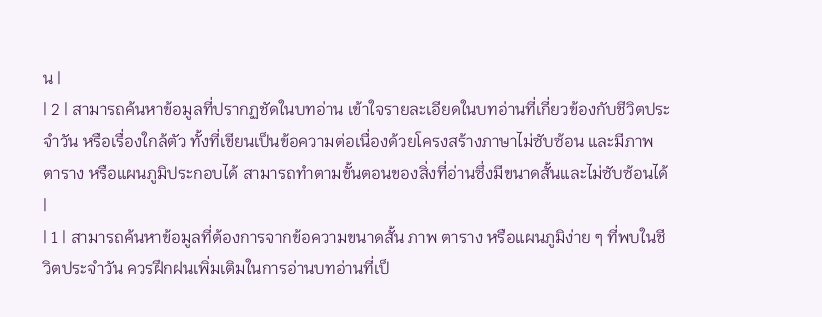น |
| 2 | สามารถค้นหาข้อมูลที่ปรากฏชัดในบทอ่าน เข้าใจรายละเอียดในบทอ่านที่เกี่ยวข้องกับชีวิตประจำวัน หรือเรื่องใกล้ตัว ทั้งที่เขียนเป็นข้อความต่อเนื่องด้วยโครงสร้างภาษาไม่ซับซ้อน และมีภาพ ตาราง หรือแผนภูมิประกอบได้ สามารถทำตามขั้นตอนของสิ่งที่อ่านซึ่งมีขนาดสั้นและไม่ซับซ้อนได้ |
| 1 | สามารถค้นหาข้อมูลที่ต้องการจากข้อความขนาดสั้น ภาพ ตาราง หรือแผนภูมิง่าย ๆ ที่พบในชีวิตประจำวัน ควรฝึกฝนเพิ่มเติมในการอ่านบทอ่านที่เป็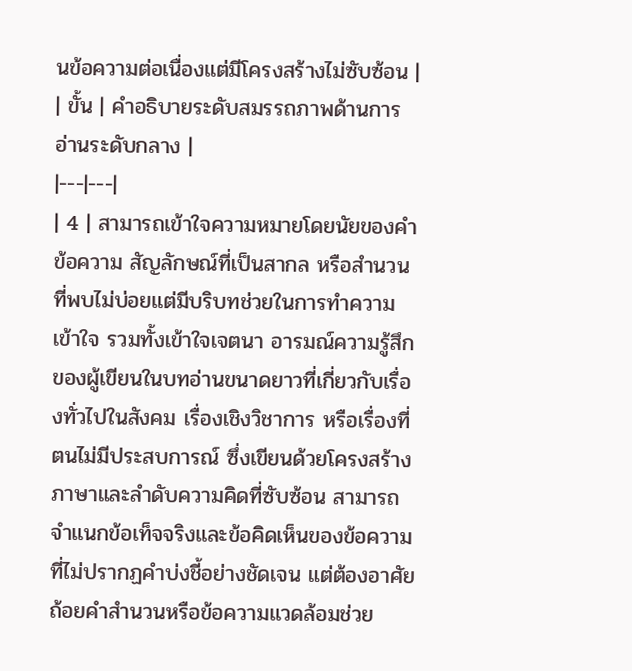นข้อความต่อเนื่องแต่มีโครงสร้างไม่ซับซ้อน |
| ขั้น | คำอธิบายระดับสมรรถภาพด้านการอ่านระดับกลาง |
|---|---|
| 4 | สามารถเข้าใจความหมายโดยนัยของคำ ข้อความ สัญลักษณ์ที่เป็นสากล หรือสำนวนที่พบไม่บ่อยแต่มีบริบทช่วยในการทำความเข้าใจ รวมทั้งเข้าใจเจตนา อารมณ์ความรู้สึกของผู้เขียนในบทอ่านขนาดยาวที่เกี่ยวกับเรื่องทั่วไปในสังคม เรื่องเชิงวิชาการ หรือเรื่องที่ตนไม่มีประสบการณ์ ซึ่งเขียนด้วยโครงสร้างภาษาและลำดับความคิดที่ซับซ้อน สามารถจำแนกข้อเท็จจริงและข้อคิดเห็นของข้อความที่ไม่ปรากฏคำบ่งชี้อย่างชัดเจน แต่ต้องอาศัยถ้อยคำสำนวนหรือข้อความแวดล้อมช่วย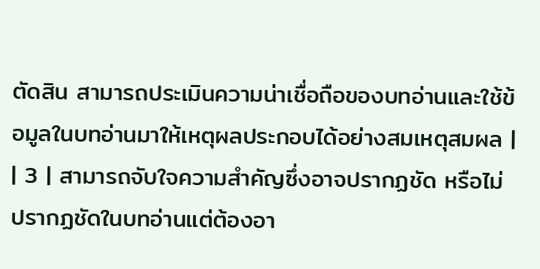ตัดสิน สามารถประเมินความน่าเชื่อถือของบทอ่านและใช้ข้อมูลในบทอ่านมาให้เหตุผลประกอบได้อย่างสมเหตุสมผล |
| 3 | สามารถจับใจความสำคัญซึ่งอาจปรากฏชัด หรือไม่ปรากฏชัดในบทอ่านแต่ต้องอา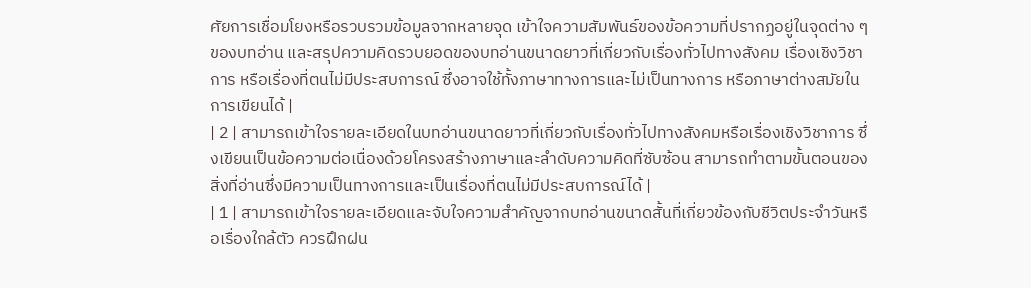ศัยการเชื่อมโยงหรือรวบรวมข้อมูลจากหลายจุด เข้าใจความสัมพันธ์ของข้อความที่ปรากฏอยู่ในจุดต่าง ๆ ของบทอ่าน และสรุปความคิดรวบยอดของบทอ่านขนาดยาวที่เกี่ยวกับเรื่องทั่วไปทางสังคม เรื่องเชิงวิชาการ หรือเรื่องที่ตนไม่มีประสบการณ์ ซึ่งอาจใช้ทั้งภาษาทางการและไม่เป็นทางการ หรือภาษาต่างสมัยในการเขียนได้ |
| 2 | สามารถเข้าใจรายละเอียดในบทอ่านขนาดยาวที่เกี่ยวกับเรื่องทั่วไปทางสังคมหรือเรื่องเชิงวิชาการ ซึ่งเขียนเป็นข้อความต่อเนื่องด้วยโครงสร้างภาษาและลำดับความคิดที่ซับซ้อน สามารถทำตามขั้นตอนของสิ่งที่อ่านซึ่งมีความเป็นทางการและเป็นเรื่องที่ตนไม่มีประสบการณ์ได้ |
| 1 | สามารถเข้าใจรายละเอียดและจับใจความสำคัญจากบทอ่านขนาดสั้นที่เกี่ยวข้องกับชีวิตประจำวันหรือเรื่องใกล้ตัว ควรฝึกฝน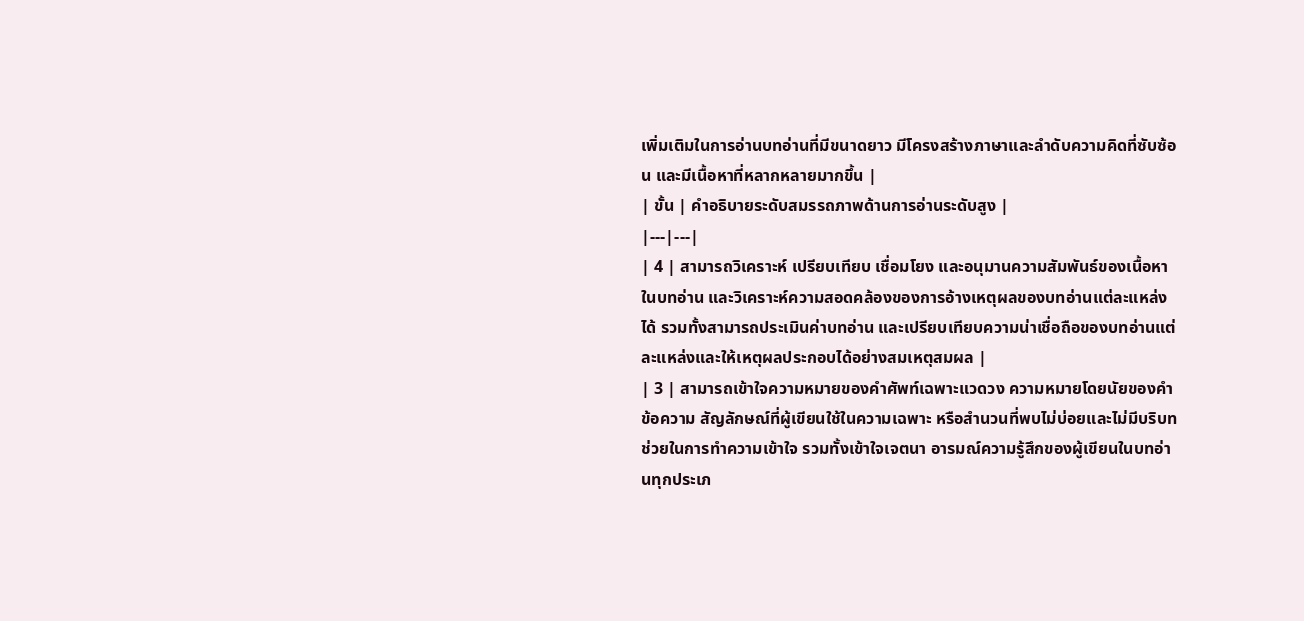เพิ่มเติมในการอ่านบทอ่านที่มีขนาดยาว มีโครงสร้างภาษาและลำดับความคิดที่ซับซ้อน และมีเนื้อหาที่หลากหลายมากขึ้น |
| ขั้น | คำอธิบายระดับสมรรถภาพด้านการอ่านระดับสูง |
|---|---|
| 4 | สามารถวิเคราะห์ เปรียบเทียบ เชื่อมโยง และอนุมานความสัมพันธ์ของเนื้อหา ในบทอ่าน และวิเคราะห์ความสอดคล้องของการอ้างเหตุผลของบทอ่านแต่ละแหล่งได้ รวมทั้งสามารถประเมินค่าบทอ่าน และเปรียบเทียบความน่าเชื่อถือของบทอ่านแต่ละแหล่งและให้เหตุผลประกอบได้อย่างสมเหตุสมผล |
| 3 | สามารถเข้าใจความหมายของคำศัพท์เฉพาะแวดวง ความหมายโดยนัยของคำ ข้อความ สัญลักษณ์ที่ผู้เขียนใช้ในความเฉพาะ หรือสำนวนที่พบไม่บ่อยและไม่มีบริบทช่วยในการทำความเข้าใจ รวมทั้งเข้าใจเจตนา อารมณ์ความรู้สึกของผู้เขียนในบทอ่านทุกประเภ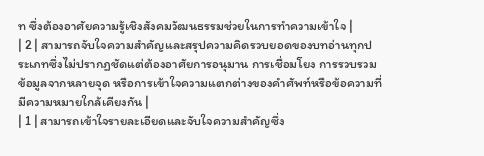ท ซึ่งต้องอาศัยความรู้เชิงสังคมวัฒนธรรมช่วยในการทำความเข้าใจ |
| 2 | สามารถจับใจความสำคัญและสรุปความคิดรวบยอดของบทอ่านทุกประเภทซึ่งไม่ปรากฏชัดแต่ต้องอาศัยการอนุมาน การเชื่อมโยง การรวบรวมข้อมูลจากหลายจุด หรือการเข้าใจความแตกต่างของคำศัพท์หรือข้อความที่มีความหมายใกล้เคียงกัน |
| 1 | สามารถเข้าใจรายละเอียดและจับใจความสำคัญซึ่ง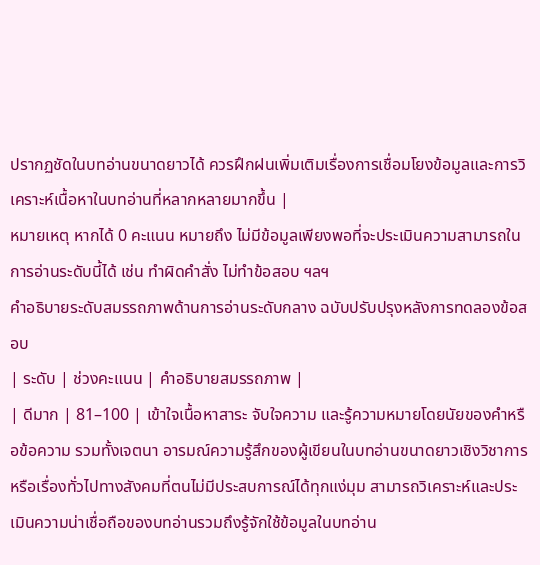ปรากฏชัดในบทอ่านขนาดยาวได้ ควรฝึกฝนเพิ่มเติมเรื่องการเชื่อมโยงข้อมูลและการวิเคราะห์เนื้อหาในบทอ่านที่หลากหลายมากขึ้น |
หมายเหตุ หากได้ 0 คะแนน หมายถึง ไม่มีข้อมูลเพียงพอที่จะประเมินความสามารถในการอ่านระดับนี้ได้ เช่น ทำผิดคำสั่ง ไม่ทำข้อสอบ ฯลฯ
คำอธิบายระดับสมรรถภาพด้านการอ่านระดับกลาง ฉบับปรับปรุงหลังการทดลองข้อสอบ
| ระดับ | ช่วงคะแนน | คำอธิบายสมรรถภาพ |
| ดีมาก | 81–100 | เข้าใจเนื้อหาสาระ จับใจความ และรู้ความหมายโดยนัยของคำหรือข้อความ รวมทั้งเจตนา อารมณ์ความรู้สึกของผู้เขียนในบทอ่านขนาดยาวเชิงวิชาการหรือเรื่องทั่วไปทางสังคมที่ตนไม่มีประสบการณ์ได้ทุกแง่มุม สามารถวิเคราะห์และประเมินความน่าเชื่อถือของบทอ่านรวมถึงรู้จักใช้ข้อมูลในบทอ่าน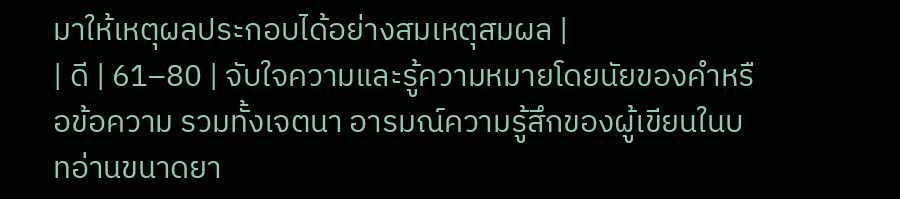มาให้เหตุผลประกอบได้อย่างสมเหตุสมผล |
| ดี | 61–80 | จับใจความและรู้ความหมายโดยนัยของคำหรือข้อความ รวมทั้งเจตนา อารมณ์ความรู้สึกของผู้เขียนในบทอ่านขนาดยา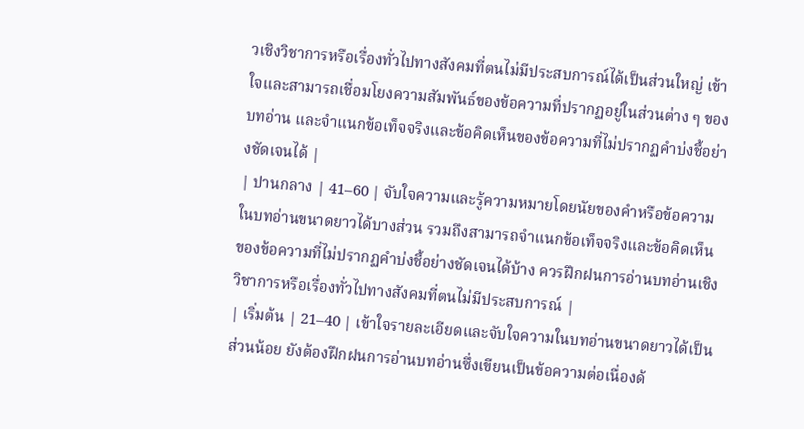วเชิงวิชาการหรือเรื่องทั่วไปทางสังคมที่ตนไม่มีประสบการณ์ได้เป็นส่วนใหญ่ เข้าใจและสามารถเชื่อมโยงความสัมพันธ์ของข้อความที่ปรากฏอยู่ในส่วนต่าง ๆ ของบทอ่าน และจำแนกข้อเท็จจริงและข้อคิดเห็นของข้อความที่ไม่ปรากฏคำบ่งชี้อย่างชัดเจนได้ |
| ปานกลาง | 41–60 | จับใจความและรู้ความหมายโดยนัยของคำหรือข้อความในบทอ่านขนาดยาวได้บางส่วน รวมถึงสามารถจำแนกข้อเท็จจริงและข้อคิดเห็นของข้อความที่ไม่ปรากฏคำบ่งชี้อย่างชัดเจนได้บ้าง ควรฝึกฝนการอ่านบทอ่านเชิงวิชาการหรือเรื่องทั่วไปทางสังคมที่ตนไม่มีประสบการณ์ |
| เริ่มต้น | 21–40 | เข้าใจรายละเอียดและจับใจความในบทอ่านขนาดยาวได้เป็นส่วนน้อย ยังต้องฝึกฝนการอ่านบทอ่านซึ่งเขียนเป็นข้อความต่อเนื่องด้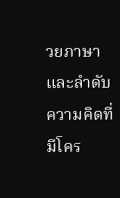วยภาษาและลำดับความคิดที่มีโคร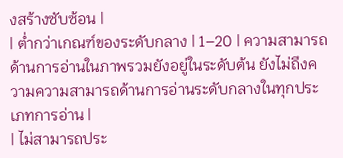งสร้างซับซ้อน |
| ต่ำกว่าเกณฑ์ของระดับกลาง | 1–20 | ความสามารถด้านการอ่านในภาพรวมยังอยู่ในระดับต้น ยังไม่ถึงความความสามารถด้านการอ่านระดับกลางในทุกประเภทการอ่าน |
| ไม่สามารถประ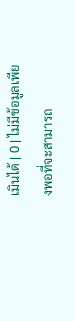เมินได้ | 0 | ไม่มีข้อมูลเพียงพอที่จะสามารถ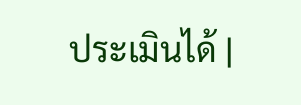ประเมินได้ |